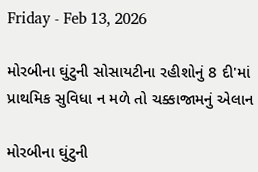Friday - Feb 13, 2026

મોરબીના ઘુંટુની સોસાયટીના રહીશોનું 8 દી'માં પ્રાથમિક સુવિધા ન મળે તો ચક્કાજામનું એલાન

મોરબીના ઘુંટુની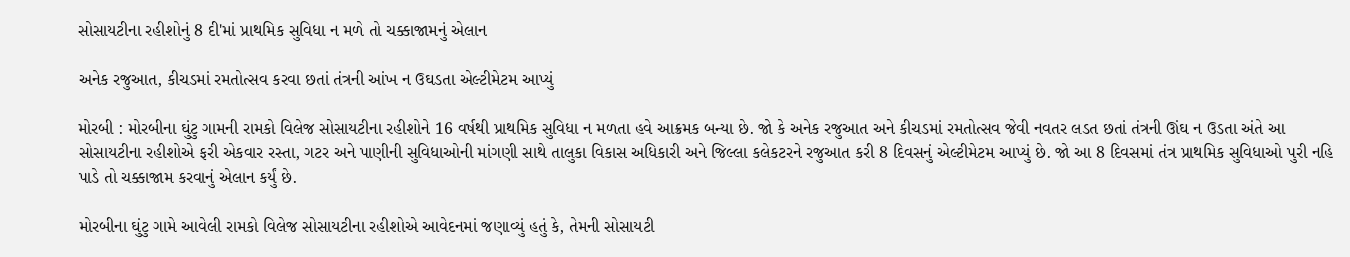સોસાયટીના રહીશોનું 8 દી'માં પ્રાથમિક સુવિધા ન મળે તો ચક્કાજામનું એલાન

અનેક રજુઆત, કીચડમાં રમતોત્સવ કરવા છતાં તંત્રની આંખ ન ઉઘડતા એલ્ટીમેટમ આપ્યું

મોરબી : મોરબીના ઘુંટુ ગામની રામકો વિલેજ સોસાયટીના રહીશોને 16 વર્ષથી પ્રાથમિક સુવિધા ન મળતા હવે આક્રમક બન્યા છે. જો કે અનેક રજુઆત અને કીચડમાં રમતોત્સવ જેવી નવતર લડત છતાં તંત્રની ઊંઘ ન ઉડતા અંતે આ સોસાયટીના રહીશોએ ફરી એકવાર રસ્તા, ગટર અને પાણીની સુવિધાઓની માંગણી સાથે તાલુકા વિકાસ અધિકારી અને જિલ્લા કલેકટરને રજુઆત કરી 8 દિવસનું એલ્ટીમેટમ આપ્યું છે. જો આ 8 દિવસમાં તંત્ર પ્રાથમિક સુવિધાઓ પુરી નહિ પાડે તો ચક્કાજામ કરવાનું એલાન કર્યું છે.

મોરબીના ઘુંટુ ગામે આવેલી રામકો વિલેજ સોસાયટીના રહીશોએ આવેદનમાં જણાવ્યું હતું કે, તેમની સોસાયટી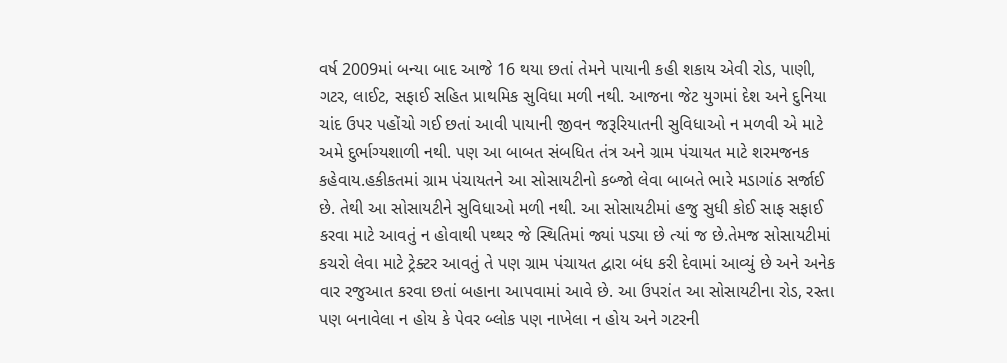વર્ષ 2009માં બન્યા બાદ આજે 16 થયા છતાં તેમને પાયાની કહી શકાય એવી રોડ, પાણી, ગટર, લાઈટ, સફાઈ સહિત પ્રાથમિક સુવિધા મળી નથી. આજના જેટ યુગમાં દેશ અને દુનિયા ચાંદ ઉપર પહોંચો ગઈ છતાં આવી પાયાની જીવન જરૂરિયાતની સુવિધાઓ ન મળવી એ માટે અમે દુર્ભાગ્યશાળી નથી. પણ આ બાબત સંબધિત તંત્ર અને ગ્રામ પંચાયત માટે શરમજનક કહેવાય.હકીકતમાં ગ્રામ પંચાયતને આ સોસાયટીનો કબ્જો લેવા બાબતે ભારે મડાગાંઠ સર્જાઈ છે. તેથી આ સોસાયટીને સુવિધાઓ મળી નથી. આ સોસાયટીમાં હજુ સુધી કોઈ સાફ સફાઈ કરવા માટે આવતું ન હોવાથી પથ્થર જે સ્થિતિમાં જ્યાં પડ્યા છે ત્યાં જ છે.તેમજ સોસાયટીમાં કચરો લેવા માટે ટ્રેક્ટર આવતું તે પણ ગ્રામ પંચાયત દ્વારા બંધ કરી દેવામાં આવ્યું છે અને અનેક વાર રજુઆત કરવા છતાં બહાના આપવામાં આવે છે. આ ઉપરાંત આ સોસાયટીના રોડ, રસ્તા પણ બનાવેલા ન હોય કે પેવર બ્લોક પણ નાખેલા ન હોય અને ગટરની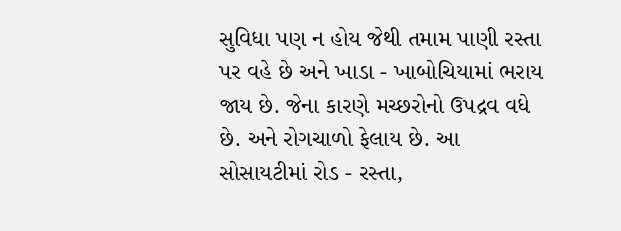સુવિધા પણ ન હોય જેથી તમામ પાણી રસ્તા પર વહે છે અને ખાડા - ખાબોચિયામાં ભરાય જાય છે. જેના કારણે મચ્છરોનો ઉપદ્રવ વધે છે. અને રોગચાળો ફેલાય છે. આ સોસાયટીમાં રોડ - રસ્તા,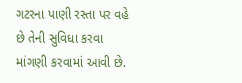ગટરના પાણી રસ્તા પર વહે છે તેની સુવિધા કરવા માંગણી કરવામાં આવી છે.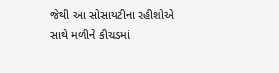જેથી આ સોસાયટીના રહીશોએ સાથે મળીને કીચડમાં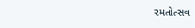રમતોત્સવ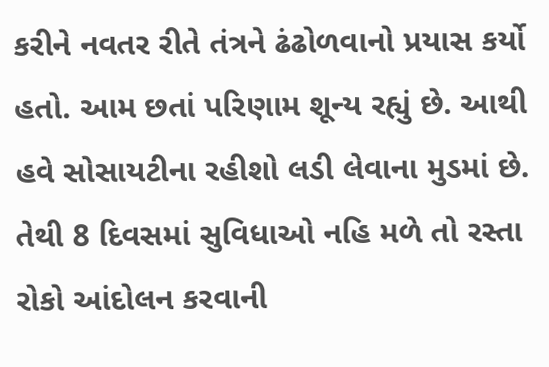કરીને નવતર રીતે તંત્રને ઢંઢોળવાનો પ્રયાસ કર્યો હતો. આમ છતાં પરિણામ શૂન્ય રહ્યું છે. આથી હવે સોસાયટીના રહીશો લડી લેવાના મુડમાં છે. તેથી 8 દિવસમાં સુવિધાઓ નહિ મળે તો રસ્તા રોકો આંદોલન કરવાની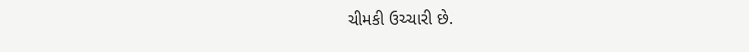ચીમકી ઉચ્ચારી છે.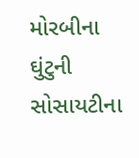મોરબીના ઘુંટુની સોસાયટીના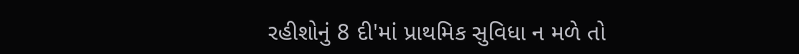રહીશોનું 8 દી'માં પ્રાથમિક સુવિધા ન મળે તો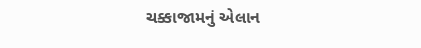ચક્કાજામનું એલાન